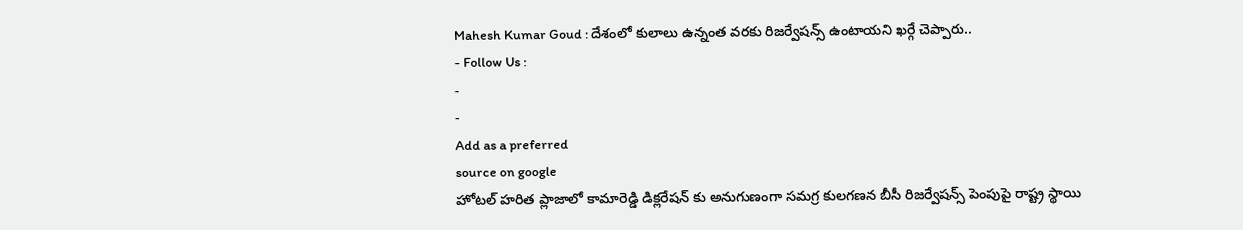Mahesh Kumar Goud : దేశంలో కులాలు ఉన్నంత వరకు రిజర్వేషన్స్ ఉంటాయని ఖర్గే చెప్పారు..
- Follow Us :
-
-
Add as a preferred
source on google
హోటల్ హరిత ప్లాజాలో కామారెడ్డి డిక్లరేషన్ కు అనుగుణంగా సమగ్ర కులగణన బీసీ రిజర్వేషన్స్ పెంపుపై రాష్ట్ర స్థాయి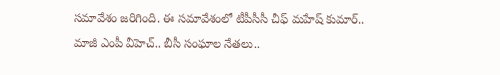సమావేశం జరిగింది. ఈ సమావేశంలో టీపీసీసీ చీఫ్ మహేష్ కుమార్.. మాజీ ఎంపీ వీహెచ్.. బీసీ సంఘాల నేతలు..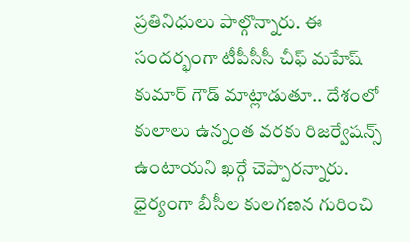ప్రతినిధులు పాల్గొన్నారు. ఈ సందర్భంగా టీపీసీసీ చీఫ్ మహేష్ కుమార్ గౌడ్ మాట్లాడుతూ.. దేశంలో కులాలు ఉన్నంత వరకు రిజర్వేషన్స్ ఉంటాయని ఖర్గే చెప్పారన్నారు. ధైర్యంగా బీసీల కులగణన గురించి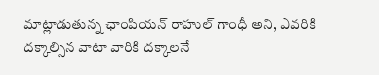మాట్లాడుతున్న ఛాంపియన్ రాహుల్ గాంధీ అని, ఎవరికి దక్కాల్సిన వాటా వారికి దక్కాలనే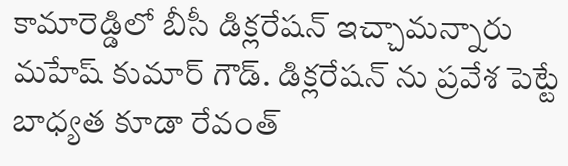కామారెడ్డిలో బీసీ డిక్లరేషన్ ఇచ్చామన్నారు మహేష్ కుమార్ గౌడ్. డిక్లరేషన్ ను ప్రవేశ పెట్టే బాధ్యత కూడా రేవంత్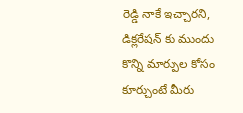రెడ్డి నాకే ఇచ్చారని, డిక్లరేషన్ కు ముందు కొన్ని మార్పుల కోసం కూర్చుంటే మీరు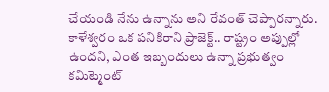చేయండి నేను ఉన్నాను అని రేవంత్ చెప్పారన్నారు. కాళేశ్వరం ఒక పనికిరాని ప్రాజెక్ట్.. రాష్ట్రం అప్పుల్లో ఉందని, ఎంత ఇబ్బందులు ఉన్నా ప్రభుత్వం కమిట్మెంట్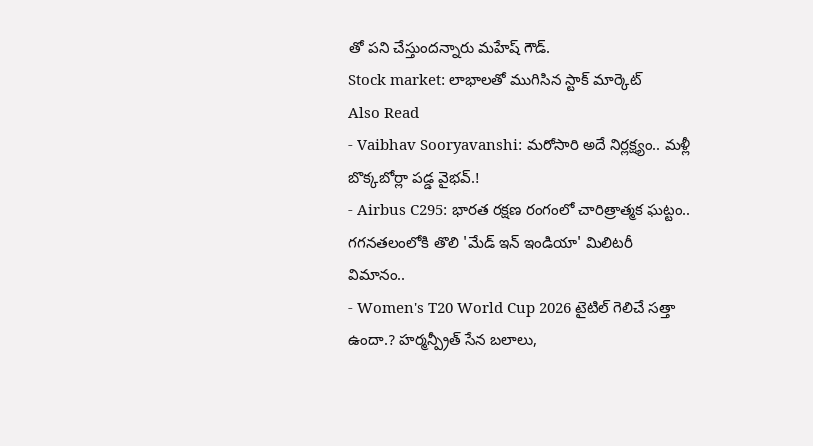తో పని చేస్తుందన్నారు మహేష్ గౌడ్.
Stock market: లాభాలతో ముగిసిన స్టాక్ మార్కెట్
Also Read
- Vaibhav Sooryavanshi: మరోసారి అదే నిర్లక్ష్యం.. మళ్లీ బొక్కబోర్లా పడ్డ వైభవ్.!
- Airbus C295: భారత రక్షణ రంగంలో చారిత్రాత్మక ఘట్టం.. గగనతలంలోకి తొలి 'మేడ్ ఇన్ ఇండియా' మిలిటరీ విమానం..
- Women's T20 World Cup 2026 టైటిల్ గెలిచే సత్తా ఉందా.? హర్మన్ప్రీత్ సేన బలాలు,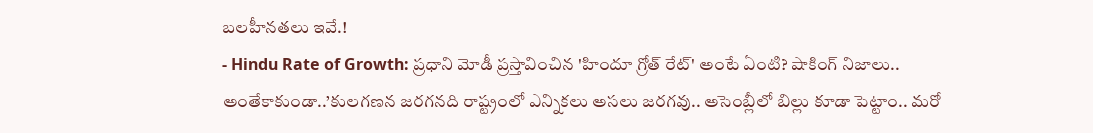బలహీనతలు ఇవే.!
- Hindu Rate of Growth: ప్రధాని మోడీ ప్రస్తావించిన 'హిందూ గ్రోత్ రేట్' అంటే ఏంటి? షాకింగ్ నిజాలు..
అంతేకాకుండా..’కులగణన జరగనది రాష్ట్రంలో ఎన్నికలు అసలు జరగవు.. అసెంబ్లీలో బిల్లు కూడా పెట్టాం.. మరో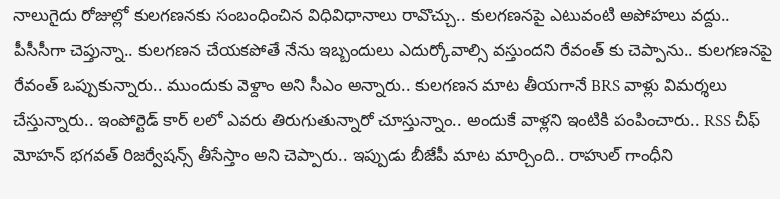నాలుగైదు రోజుల్లో కులగణనకు సంబంధించిన విధివిధానాలు రావొచ్చు.. కులగణనపై ఎటువంటి అపోహలు వద్దు.. పీసీసీగా చెప్తున్నా.. కులగణన చేయకపోతే నేను ఇబ్బందులు ఎదుర్కోవాల్సి వస్తుందని రేవంత్ కు చెప్పాను.. కులగణనపై రేవంత్ ఒప్పుకున్నారు.. ముందుకు వెళ్దాం అని సీఎం అన్నారు.. కులగణన మాట తీయగానే BRS వాళ్లు విమర్శలు చేస్తున్నారు.. ఇంపోర్టెడ్ కార్ లలో ఎవరు తిరుగుతున్నారో చూస్తున్నాం.. అందుకే వాళ్లని ఇంటికి పంపించారు.. RSS చీఫ్ మోహన్ భగవత్ రిజర్వేషన్స్ తీసేస్తాం అని చెప్పారు.. ఇప్పుడు బీజేపీ మాట మార్చింది.. రాహుల్ గాంధీని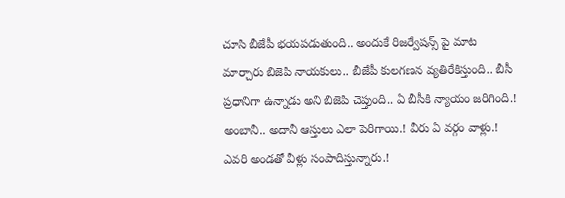చూసి బీజేపీ భయపడుతుంది.. అందుకే రిజర్వేషన్స్ పై మాట మార్చారు బిజెపి నాయకులు.. బీజేపీ కులగణన వ్యతిరేకిస్తుంది.. బీసీ ప్రధానిగా ఉన్నాడు అని బిజెపి చెప్తుంది.. ఏ బీసీకి న్యాయం జరిగింది.! అంబానీ.. అదానీ ఆస్తులు ఎలా పెరిగాయి.! వీరు ఏ వర్గం వాళ్లు.! ఎవరి అండతో వీళ్లు సంపాదిస్తున్నారు.!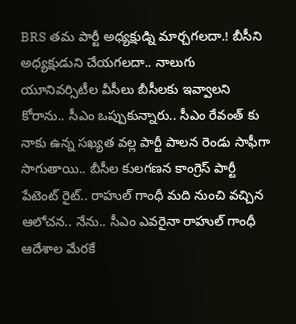BRS తమ పార్టీ అధ్యక్షుడ్ని మార్చగలదా.! బీసీని అధ్యక్షుడుని చేయగలదా.. నాలుగు యూనివర్సిటీల వీసీలు బీసీలకు ఇవ్వాలని కోరాను.. సీఎం ఒప్పుకున్నారు.. సీఎం రేవంత్ కు నాకు ఉన్న సఖ్యత వల్ల పార్టీ పాలన రెండు సాఫీగా సాగుతాయి.. బీసీల కులగణన కాంగ్రెస్ పార్టీ పేటెంట్ రైట్.. రాహుల్ గాంధీ మది నుంచి వచ్చిన ఆలోచన.. నేను.. సీఎం ఎవరైనా రాహుల్ గాంధీ ఆదేశాల మేరకే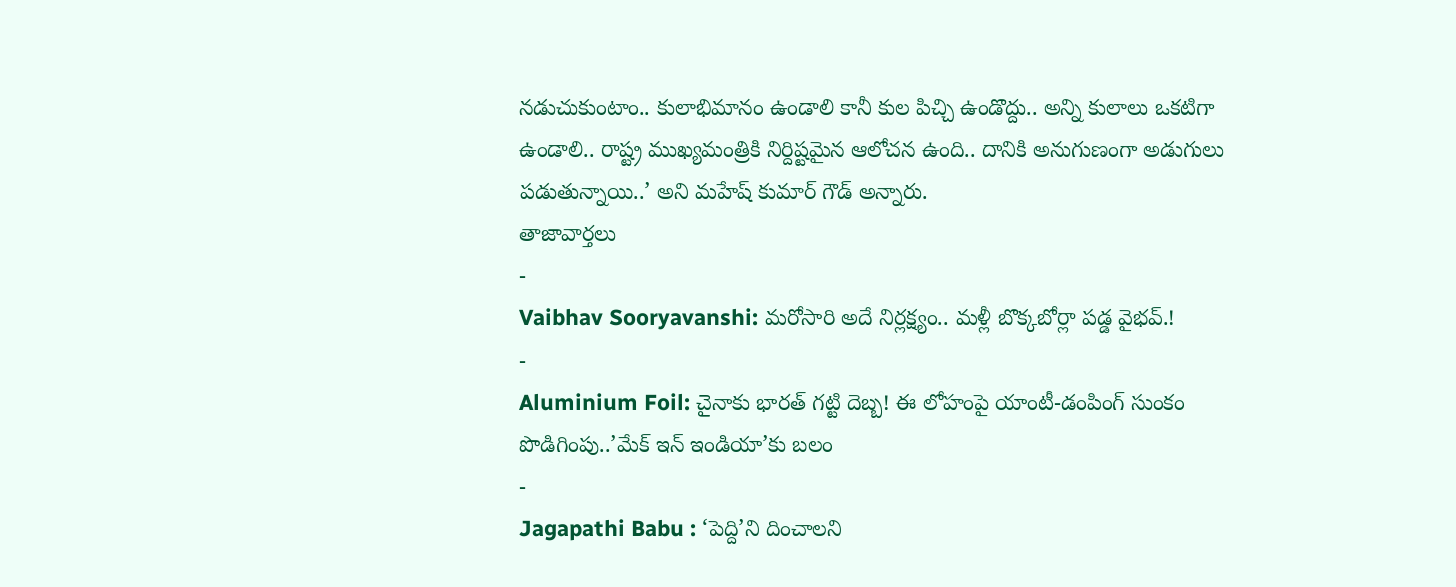నడుచుకుంటాం.. కులాభిమానం ఉండాలి కానీ కుల పిచ్చి ఉండొద్దు.. అన్ని కులాలు ఒకటిగా ఉండాలి.. రాష్ట్ర ముఖ్యమంత్రికి నిర్దిష్టమైన ఆలోచన ఉంది.. దానికి అనుగుణంగా అడుగులు పడుతున్నాయి..’ అని మహేష్ కుమార్ గౌడ్ అన్నారు.
తాజావార్తలు
-
Vaibhav Sooryavanshi: మరోసారి అదే నిర్లక్ష్యం.. మళ్లీ బొక్కబోర్లా పడ్డ వైభవ్.!
-
Aluminium Foil: చైనాకు భారత్ గట్టి దెబ్బ! ఈ లోహంపై యాంటీ-డంపింగ్ సుంకం పొడిగింపు..’మేక్ ఇన్ ఇండియా’కు బలం
-
Jagapathi Babu : ‘పెద్ది’ని దించాలని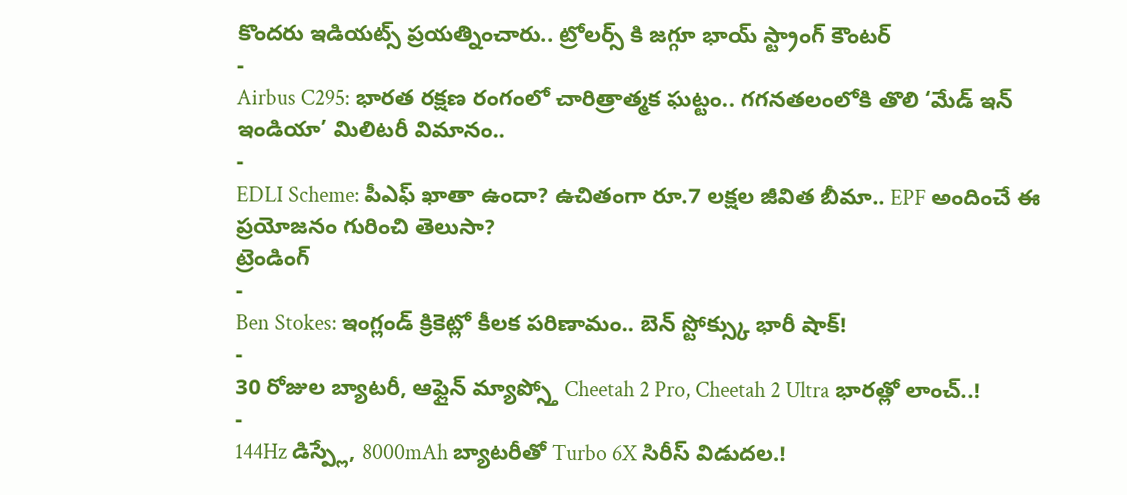కొందరు ఇడియట్స్ ప్రయత్నించారు.. ట్రోలర్స్ కి జగ్గూ భాయ్ స్ట్రాంగ్ కౌంటర్
-
Airbus C295: భారత రక్షణ రంగంలో చారిత్రాత్మక ఘట్టం.. గగనతలంలోకి తొలి ‘మేడ్ ఇన్ ఇండియా’ మిలిటరీ విమానం..
-
EDLI Scheme: పీఎఫ్ ఖాతా ఉందా? ఉచితంగా రూ.7 లక్షల జీవిత బీమా.. EPF అందించే ఈ ప్రయోజనం గురించి తెలుసా?
ట్రెండింగ్
-
Ben Stokes: ఇంగ్లండ్ క్రికెట్లో కీలక పరిణామం.. బెన్ స్టోక్స్కు భారీ షాక్!
-
30 రోజుల బ్యాటరీ, ఆఫ్లైన్ మ్యాప్స్తో Cheetah 2 Pro, Cheetah 2 Ultra భారత్లో లాంచ్..!
-
144Hz డిస్ప్లే, 8000mAh బ్యాటరీతో Turbo 6X సిరీస్ విడుదల.!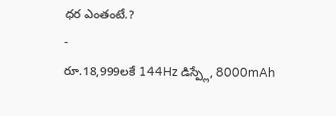ధర ఎంతంటే.?
-
రూ.18,999లకే 144Hz డిస్ప్లే, 8000mAh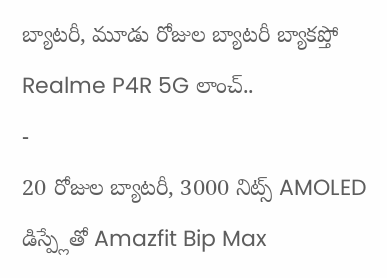బ్యాటరీ, మూడు రోజుల బ్యాటరీ బ్యాకప్తో Realme P4R 5G లాంచ్..
-
20 రోజుల బ్యాటరీ, 3000 నిట్స్ AMOLED డిస్ప్లేతో Amazfit Bip Max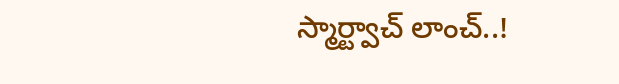స్మార్ట్వాచ్ లాంచ్..!